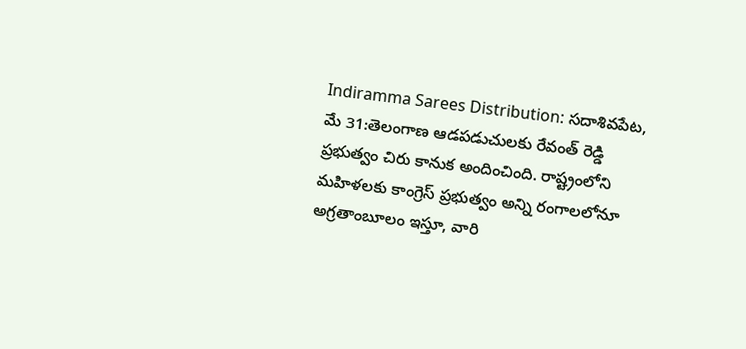Indiramma Sarees Distribution: సదాశివపేట, మే 31:తెలంగాణ ఆడపడుచులకు రేవంత్ రెడ్డి ప్రభుత్వం చిరు కానుక అందించింది. రాష్ట్రంలోని మహిళలకు కాంగ్రెస్ ప్రభుత్వం అన్ని రంగాలలోనూ అగ్రతాంబూలం ఇస్తూ, వారి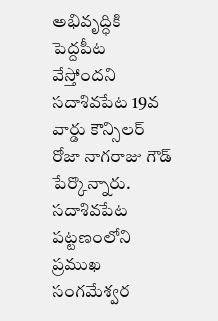అభివృద్ధికి పెద్దపీట వేస్తోందని సదాశివపేట 19వ వార్డు కౌన్సిలర్ రోజా నాగరాజు గౌడ్ పేర్కొన్నారు.
సదాశివపేట పట్టణంలోని ప్రముఖ సంగమేశ్వర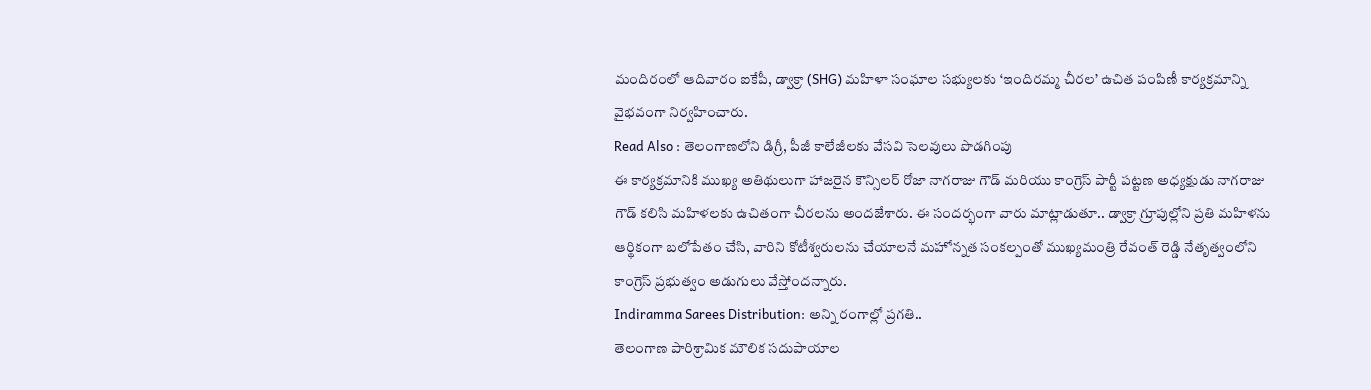మందిరంలో ఆదివారం ఐకేపీ, డ్వాక్రా (SHG) మహిళా సంఘాల సభ్యులకు ‘ఇందిరమ్మ చీరల’ ఉచిత పంపిణీ కార్యక్రమాన్ని వైభవంగా నిర్వహించారు.
Read Also : తెలంగాణలోని డిగ్రీ, పీజీ కాలేజీలకు వేసవి సెలవులు పొడగింపు
ఈ కార్యక్రమానికి ముఖ్య అతిథులుగా హాజరైన కౌన్సిలర్ రోజా నాగరాజు గౌడ్ మరియు కాంగ్రెస్ పార్టీ పట్టణ అధ్యక్షుడు నాగరాజు గౌడ్ కలిసి మహిళలకు ఉచితంగా చీరలను అందజేశారు. ఈ సందర్భంగా వారు మాట్లాడుతూ.. డ్వాక్రా గ్రూపుల్లోని ప్రతి మహిళను ఆర్థికంగా బలోపేతం చేసి, వారిని కోటీశ్వరులను చేయాలనే మహోన్నత సంకల్పంతో ముఖ్యమంత్రి రేవంత్ రెడ్డి నేతృత్వంలోని కాంగ్రెస్ ప్రభుత్వం అడుగులు వేస్తోందన్నారు.
Indiramma Sarees Distribution: అన్ని రంగాల్లో ప్రగతి..
తెలంగాణ పారిశ్రామిక మౌలిక సదుపాయాల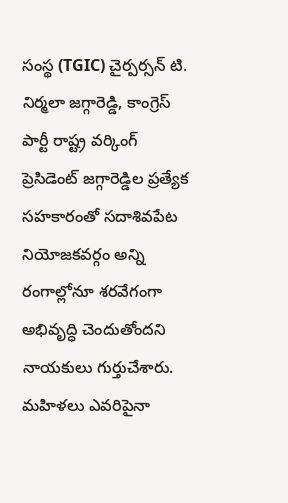సంస్థ (TGIC) చైర్పర్సన్ టి. నిర్మలా జగ్గారెడ్డి, కాంగ్రెస్ పార్టీ రాష్ట్ర వర్కింగ్ ప్రెసిడెంట్ జగ్గారెడ్డిల ప్రత్యేక సహకారంతో సదాశివపేట నియోజకవర్గం అన్ని రంగాల్లోనూ శరవేగంగా అభివృద్ధి చెందుతోందని నాయకులు గుర్తుచేశారు. మహిళలు ఎవరిపైనా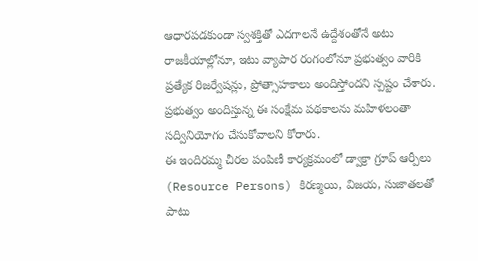ఆధారపడకుండా స్వశక్తితో ఎదగాలనే ఉద్దేశంతోనే అటు రాజకీయాల్లోనూ, ఇటు వ్యాపార రంగంలోనూ ప్రభుత్వం వారికి ప్రత్యేక రిజర్వేషన్లు, ప్రోత్సాహకాలు అందిస్తోందని స్పష్టం చేశారు. ప్రభుత్వం అందిస్తున్న ఈ సంక్షేమ పథకాలను మహిళలంతా సద్వినియోగం చేసుకోవాలని కోరారు.
ఈ ఇందిరమ్మ చీరల పంపిణీ కార్యక్రమంలో డ్వాక్రా గ్రూప్ ఆర్పీలు (Resource Persons) కిరణ్మయి, విజయ, సుజాతలతో పాటు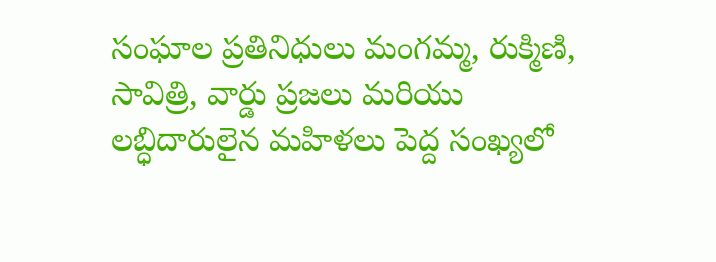సంఘాల ప్రతినిధులు మంగమ్మ, రుక్మిణి, సావిత్రి, వార్డు ప్రజలు మరియు లబ్ధిదారులైన మహిళలు పెద్ద సంఖ్యలో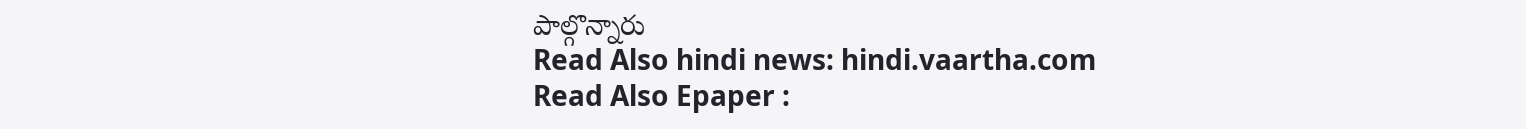పాల్గొన్నారు
Read Also hindi news: hindi.vaartha.com
Read Also Epaper :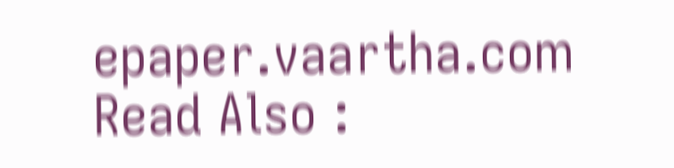epaper.vaartha.com
Read Also :